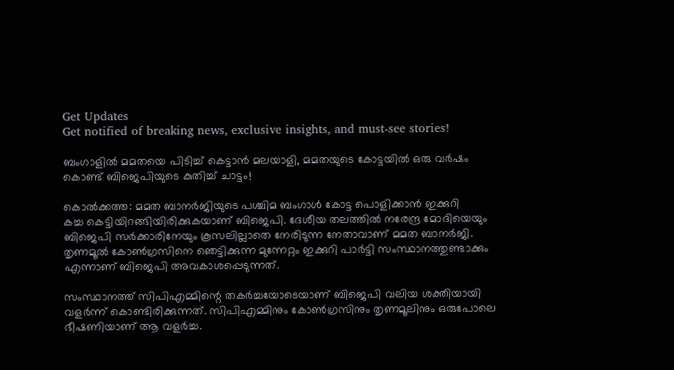Get Updates
Get notified of breaking news, exclusive insights, and must-see stories!

ബംഗാളിൽ മമതയെ പിടിച്ച് കെട്ടാൻ മലയാളി, മമതയുടെ കോട്ടയിൽ ഒരു വർഷം കൊണ്ട് ബിജെപിയുടെ കുതിച്ച് ചാട്ടം!

കൊല്‍ക്കത്ത: മമത ബാനര്‍ജിയുടെ പശ്ചിമ ബംഗാള്‍ കോട്ട പൊളിക്കാന്‍ ഇക്കുറി
കച്ച കെട്ടിയിറങ്ങിയിരിക്കുകയാണ് ബിജെപി. ദേശീയ തലത്തില്‍ നരേന്ദ്ര മോദിയെയും ബിജെപി സര്‍ക്കാരിനേയും കൂസലില്ലാതെ നേരിടുന്ന നേതാവാണ് മമത ബാനര്‍ജി. തൃണമൂല്‍ കോണ്‍ഗ്രസിനെ ഞെട്ടിക്കുന്ന മുന്നേറ്റം ഇക്കുറി പാര്‍ട്ടി സംസ്ഥാനത്തുണ്ടാക്കും എന്നാണ് ബിജെപി അവകാശപ്പെടുന്നത്.

സംസ്ഥാനത്ത് സിപിഎമ്മിന്റെ തകര്‍ച്ചയോടെയാണ് ബിജെപി വലിയ ശക്തിയായി വളര്‍ന്ന് കൊണ്ടിരിക്കുന്നത്. സിപിഎമ്മിനും കോണ്‍ഗ്രസിനും തൃണമൂലിനും ഒരുപോലെ ഭീഷണിയാണ് ആ വളര്‍ച്ച.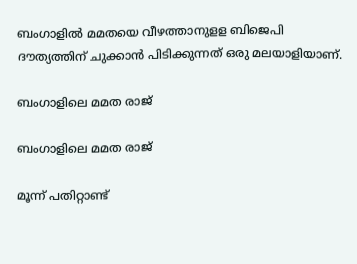ബംഗാളില്‍ മമതയെ വീഴത്താനുളള ബിജെപി ദൗത്യത്തിന് ചുക്കാന്‍ പിടിക്കുന്നത് ഒരു മലയാളിയാണ്.

ബംഗാളിലെ മമത രാജ്

ബംഗാളിലെ മമത രാജ്

മൂന്ന് പതിറ്റാണ്ട്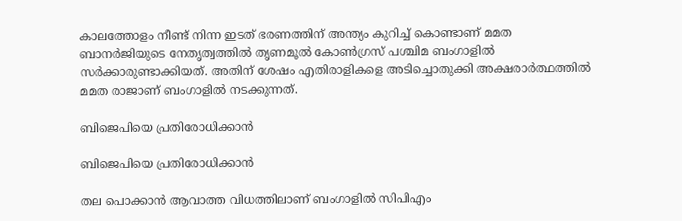കാലത്തോളം നീണ്ട് നിന്ന ഇടത് ഭരണത്തിന് അന്ത്യം കുറിച്ച് കൊണ്ടാണ് മമത ബാനര്‍ജിയുടെ നേതൃത്വത്തില്‍ തൃണമൂല്‍ കോണ്‍ഗ്രസ് പശ്ചിമ ബംഗാളില്‍ സര്‍ക്കാരുണ്ടാക്കിയത്. അതിന് ശേഷം എതിരാളികളെ അടിച്ചൊതുക്കി അക്ഷരാര്‍ത്ഥത്തില്‍ മമത രാജാണ് ബംഗാളില്‍ നടക്കുന്നത്.

ബിജെപിയെ പ്രതിരോധിക്കാൻ

ബിജെപിയെ പ്രതിരോധിക്കാൻ

തല പൊക്കാന്‍ ആവാത്ത വിധത്തിലാണ് ബംഗാളില്‍ സിപിഎം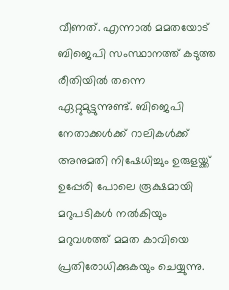വീണത്. എന്നാല്‍ മമതയോട് ബിജെപി സംസ്ഥാനത്ത് കടുത്ത രീതിയില്‍ തന്നെ ഏറ്റുമുട്ടുന്നുണ്ട്. ബിജെപി നേതാക്കള്‍ക്ക് റാലികള്‍ക്ക് അനുമതി നിഷേധിച്ചും ഉരുളയ്ക്ക് ഉപ്പേരി പോലെ രൂക്ഷമായി മറുപടികള്‍ നല്‍കിയും മറുവശത്ത് മമത കാവിയെ പ്രതിരോധിക്കുകയും ചെയ്യുന്നു.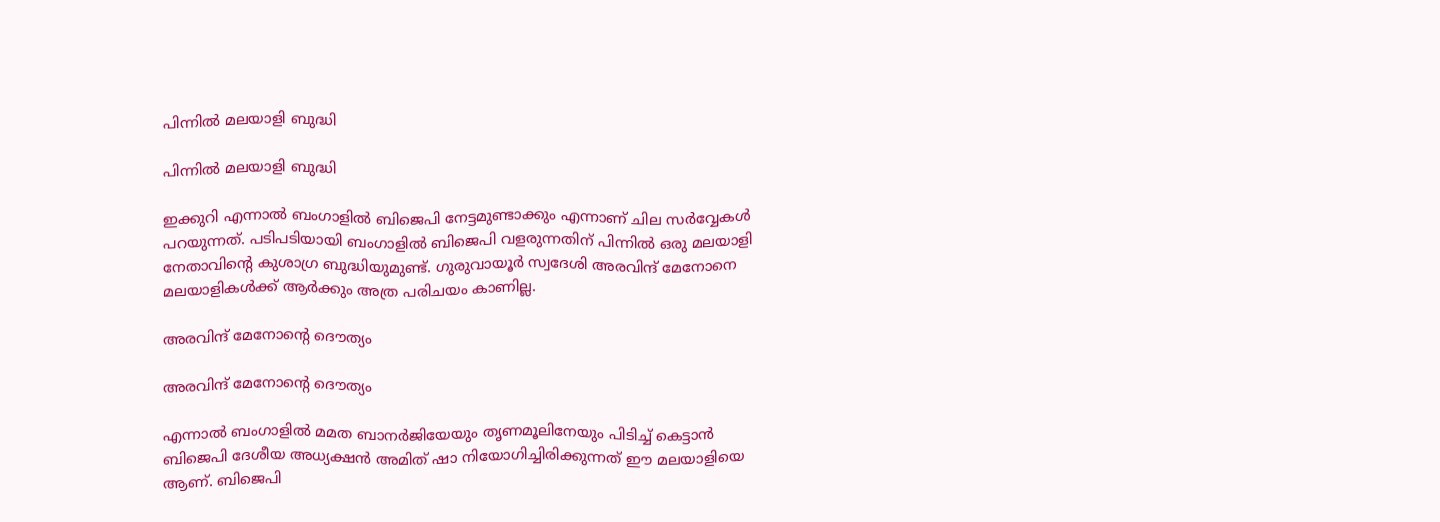പിന്നിൽ മലയാളി ബുദ്ധി

പിന്നിൽ മലയാളി ബുദ്ധി

ഇക്കുറി എന്നാല്‍ ബംഗാളില്‍ ബിജെപി നേട്ടമുണ്ടാക്കും എന്നാണ് ചില സര്‍വ്വേകള്‍ പറയുന്നത്. പടിപടിയായി ബംഗാളില്‍ ബിജെപി വളരുന്നതിന് പിന്നില്‍ ഒരു മലയാളി നേതാവിന്റെ കുശാഗ്ര ബുദ്ധിയുമുണ്ട്. ഗുരുവായൂര്‍ സ്വദേശി അരവിന്ദ് മേനോനെ മലയാളികള്‍ക്ക് ആര്‍ക്കും അത്ര പരിചയം കാണില്ല.

അരവിന്ദ് മേനോന്റെ ദൌത്യം

അരവിന്ദ് മേനോന്റെ ദൌത്യം

എന്നാല്‍ ബംഗാളില്‍ മമത ബാനര്‍ജിയേയും തൃണമൂലിനേയും പിടിച്ച് കെട്ടാന്‍ ബിജെപി ദേശീയ അധ്യക്ഷന്‍ അമിത് ഷാ നിയോഗിച്ചിരിക്കുന്നത് ഈ മലയാളിയെ ആണ്. ബിജെപി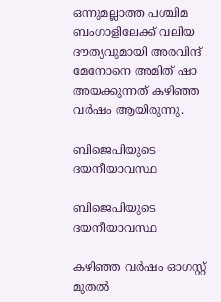ഒന്നുമല്ലാത്ത പശ്ചിമ ബംഗാളിലേക്ക് വലിയ ദൗത്യവുമായി അരവിന്ദ് മേനോനെ അമിത് ഷാ അയക്കുന്നത് കഴിഞ്ഞ വര്‍ഷം ആയിരുന്നു.

ബിജെപിയുടെ ദയനീയാവസ്ഥ

ബിജെപിയുടെ ദയനീയാവസ്ഥ

കഴിഞ്ഞ വര്‍ഷം ഓഗസ്റ്റ് മുതല്‍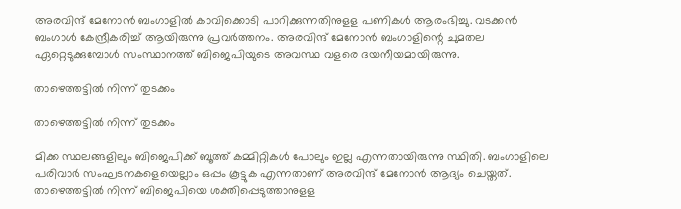അരവിന്ദ് മേനോന്‍ ബംഗാളില്‍ കാവിക്കൊടി പാറിക്കുന്നതിനുളള പണികള്‍ ആരംഭിച്ചു. വടക്കന്‍ ബംഗാള്‍ കേന്ദ്രീകരിച്ച് ആയിരുന്നു പ്രവര്‍ത്തനം. അരവിന്ദ് മേനോന്‍ ബംഗാളിന്റെ ചുമതല ഏറ്റെടുക്കുമ്പോള്‍ സംസ്ഥാനത്ത് ബിജെപിയുടെ അവസ്ഥ വളരെ ദയനീയമായിരുന്നു.

താഴെത്തട്ടിൽ നിന്ന് തുടക്കം

താഴെത്തട്ടിൽ നിന്ന് തുടക്കം

മിക്ക സ്ഥലങ്ങളിലും ബിജെപിക്ക് ബൂത്ത് കമ്മിറ്റികള്‍ പോലും ഇല്ല എന്നതായിരുന്നു സ്ഥിതി. ബംഗാളിലെ പരിവാര്‍ സംഘടനകളെയെല്ലാം ഒപ്പം കൂട്ടുക എന്നതാണ് അരവിന്ദ് മേനോന്‍ ആദ്യം ചെയ്തത്. താഴെത്തട്ടില്‍ നിന്ന് ബിജെപിയെ ശക്തിപ്പെടുത്താനുളള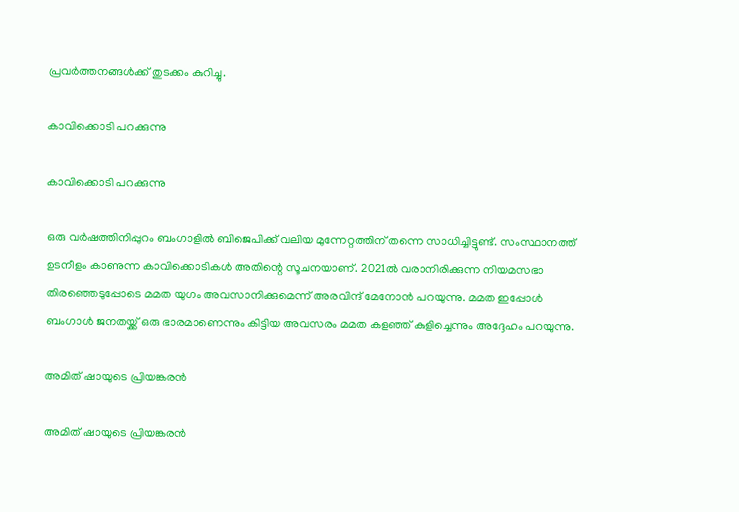പ്രവര്‍ത്തനങ്ങള്‍ക്ക് തുടക്കം കുറിച്ചു.

കാവിക്കൊടി പറക്കുന്നു

കാവിക്കൊടി പറക്കുന്നു

ഒരു വര്‍ഷത്തിനിപ്പുറം ബംഗാളില്‍ ബിജെപിക്ക് വലിയ മുന്നേറ്റത്തിന് തന്നെ സാധിച്ചിട്ടുണ്ട്. സംസ്ഥാനത്ത് ഉടനീളം കാണുന്ന കാവിക്കൊടികള്‍ അതിന്റെ സൂചനയാണ്. 2021ല്‍ വരാനിരിക്കുന്ന നിയമസഭാ തിരഞ്ഞെടുപ്പോടെ മമത യുഗം അവസാനിക്കുമെന്ന് അരവിന്ദ് മേനോന്‍ പറയുന്നു. മമത ഇപ്പോള്‍ ബംഗാള്‍ ജനതയ്ക്ക് ഒരു ഭാരമാണെന്നും കിട്ടിയ അവസരം മമത കളഞ്ഞ് കുളിച്ചെന്നും അദ്ദേഹം പറയുന്നു.

അമിത് ഷായുടെ പ്രിയങ്കരൻ

അമിത് ഷായുടെ പ്രിയങ്കരൻ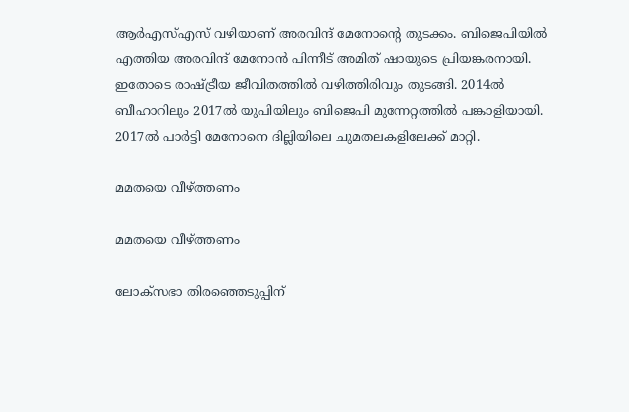ആര്‍എസ്എസ് വഴിയാണ് അരവിന്ദ് മേനോന്റെ തുടക്കം. ബിജെപിയില്‍ എത്തിയ അരവിന്ദ് മേനോന്‍ പിന്നീട് അമിത് ഷായുടെ പ്രിയങ്കരനായി. ഇതോടെ രാഷ്ട്രീയ ജീവിതത്തില്‍ വഴിത്തിരിവും തുടങ്ങി. 2014ല്‍ ബീഹാറിലും 2017ല്‍ യുപിയിലും ബിജെപി മുന്നേറ്റത്തില്‍ പങ്കാളിയായി. 2017ല്‍ പാര്‍ട്ടി മേനോനെ ദില്ലിയിലെ ചുമതലകളിലേക്ക് മാറ്റി.

മമതയെ വീഴ്ത്തണം

മമതയെ വീഴ്ത്തണം

ലോക്‌സഭാ തിരഞ്ഞെടുപ്പിന്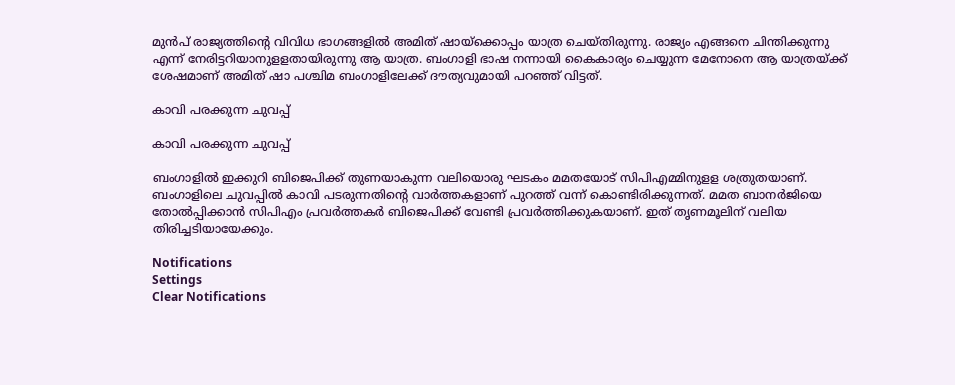മുന്‍പ് രാജ്യത്തിന്റെ വിവിധ ഭാഗങ്ങളില്‍ അമിത് ഷായ്‌ക്കൊപ്പം യാത്ര ചെയ്തിരുന്നു. രാജ്യം എങ്ങനെ ചിന്തിക്കുന്നു എന്ന് നേരിട്ടറിയാനുളളതായിരുന്നു ആ യാത്ര. ബംഗാളി ഭാഷ നന്നായി കൈകാര്യം ചെയ്യുന്ന മേനോനെ ആ യാത്രയ്ക്ക് ശേഷമാണ് അമിത് ഷാ പശ്ചിമ ബംഗാളിലേക്ക് ദൗത്യവുമായി പറഞ്ഞ് വിട്ടത്.

കാവി പരക്കുന്ന ചുവപ്പ്

കാവി പരക്കുന്ന ചുവപ്പ്

ബംഗാളില്‍ ഇക്കുറി ബിജെപിക്ക് തുണയാകുന്ന വലിയൊരു ഘടകം മമതയോട് സിപിഎമ്മിനുളള ശത്രുതയാണ്. ബംഗാളിലെ ചുവപ്പില്‍ കാവി പടരുന്നതിന്റെ വാര്‍ത്തകളാണ് പുറത്ത് വന്ന് കൊണ്ടിരിക്കുന്നത്. മമത ബാനര്‍ജിയെ തോല്‍പ്പിക്കാന്‍ സിപിഎം പ്രവര്‍ത്തകര്‍ ബിജെപിക്ക് വേണ്ടി പ്രവര്‍ത്തിക്കുകയാണ്. ഇത് തൃണമൂലിന് വലിയ തിരിച്ചടിയായേക്കും.

Notifications
Settings
Clear Notifications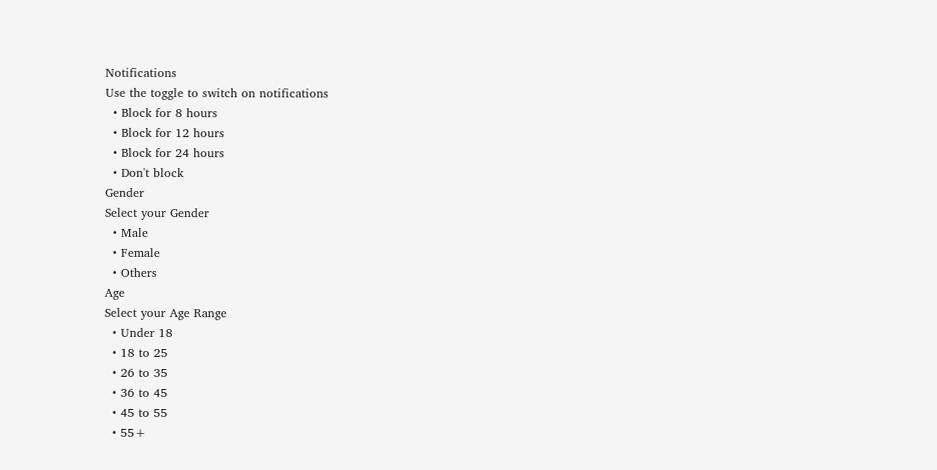Notifications
Use the toggle to switch on notifications
  • Block for 8 hours
  • Block for 12 hours
  • Block for 24 hours
  • Don't block
Gender
Select your Gender
  • Male
  • Female
  • Others
Age
Select your Age Range
  • Under 18
  • 18 to 25
  • 26 to 35
  • 36 to 45
  • 45 to 55
  • 55+